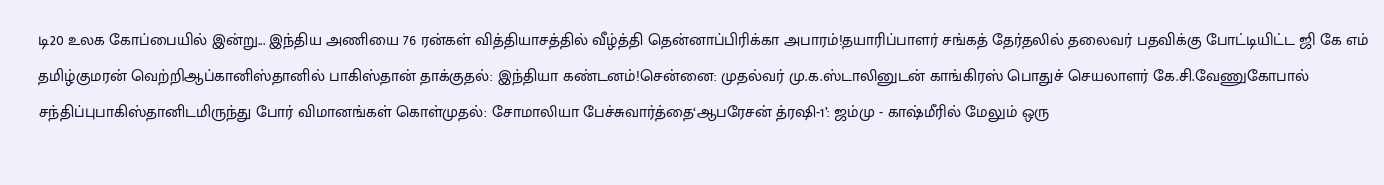டி20 உலக கோப்பையில் இன்று... இந்திய அணியை 76 ரன்கள் வித்தியாசத்தில் வீழ்த்தி தென்னாப்பிரிக்கா அபாரம்!தயாரிப்பாளர் சங்கத் தேர்தலில் தலைவர் பதவிக்கு போட்டியிட்ட ஜி கே எம் தமிழ்குமரன் வெற்றிஆப்கானிஸ்தானில் பாகிஸ்தான் தாக்குதல்: இந்தியா கண்டனம்!சென்னை: முதல்வர் மு.க.ஸ்டாலினுடன் காங்கிரஸ் பொதுச் செயலாளர் கே.சி.வேணுகோபால் சந்திப்புபாகிஸ்தானிடமிருந்து போர் விமானங்கள் கொள்முதல்: சோமாலியா பேச்சுவார்த்தை‘ஆபரேசன் த்ரஷி-1’: ஜம்மு - காஷ்மீரில் மேலும் ஒரு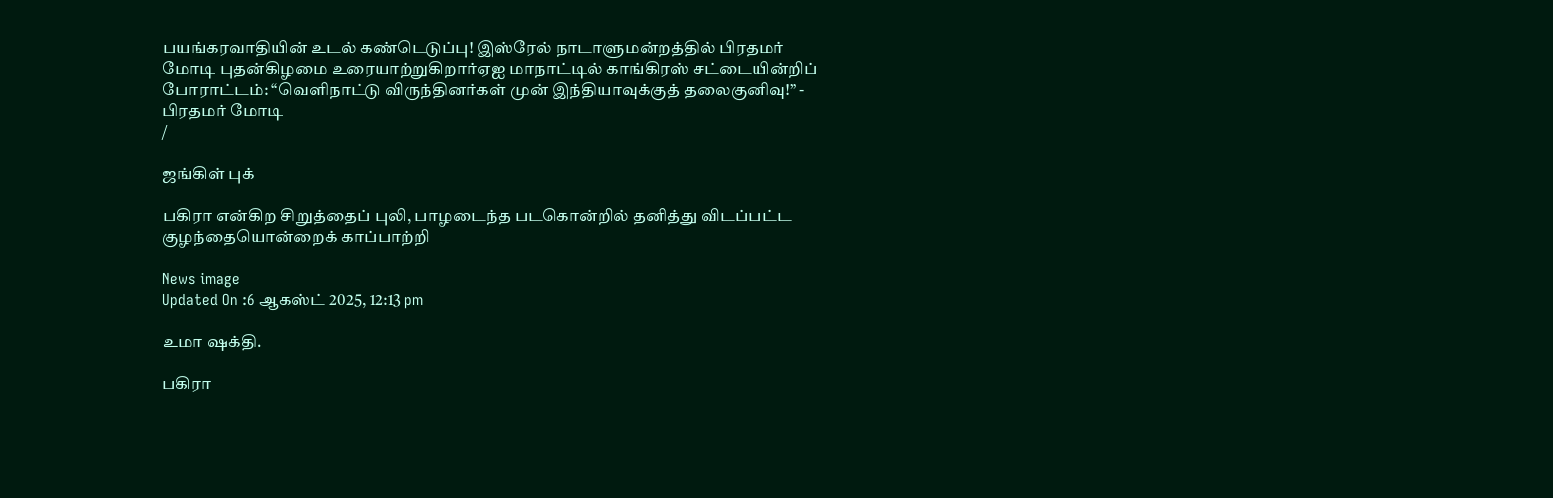பயங்கரவாதியின் உடல் கண்டெடுப்பு! இஸ்ரேல் நாடாளுமன்றத்தில் பிரதமர் மோடி புதன்கிழமை உரையாற்றுகிறார்ஏஐ மாநாட்டில் காங்கிரஸ் சட்டையின்றிப் போராட்டம்: “வெளிநாட்டு விருந்தினர்கள் முன் இந்தியாவுக்குத் தலைகுனிவு!” - பிரதமர் மோடி
/

ஜங்கிள் புக்

பகிரா என்கிற சிறுத்தைப் புலி, பாழடைந்த படகொன்றில் தனித்து விடப்பட்ட குழந்தையொன்றைக் காப்பாற்றி

News image
Updated On :6 ஆகஸ்ட் 2025, 12:13 pm

உமா ஷக்தி.

பகிரா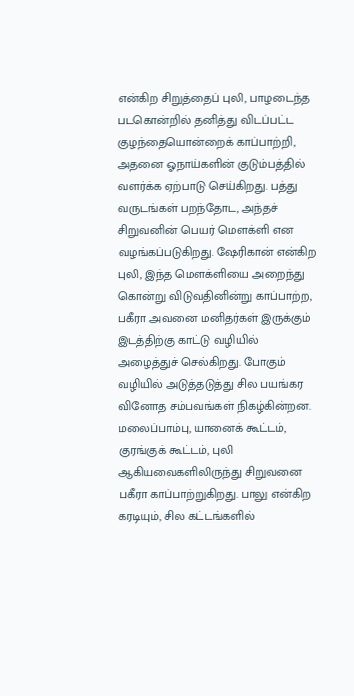என்கிற சிறுத்தைப் புலி, பாழடைந்த படகொன்றில் தனித்து விடப்பட்ட குழந்தையொன்றைக் காப்பாற்றி, அதனை ஓநாய்களின் குடும்பத்தில் வளர்க்க ஏற்பாடு செய்கிறது. பத்து வருடங்கள் பறந்தோட, அந்தச் சிறுவனின் பெயர் மெளக்ளி என வழங்கப்படுகிறது. ஷேரிகான் என்கிற புலி, இந்த மெளக்ளியை அறைந்து கொன்று விடுவதினின்று காப்பாற்ற, பகீரா அவனை மனிதர்கள் இருக்கும் இடத்திற்கு காட்டு வழியில் அழைத்துச் செல்கிறது. போகும் வழியில் அடுத்தடுத்து சில பயங்கர வினோத சம்பவங்கள் நிகழ்கின்றன. மலைப்பாம்பு, யானைக் கூட்டம், குரங்குக் கூட்டம், புலி ஆகியவைகளிலிருந்து சிறுவனை பகீரா காப்பாற்றுகிறது. பாலு என்கிற கரடியும், சில கட்டங்களில்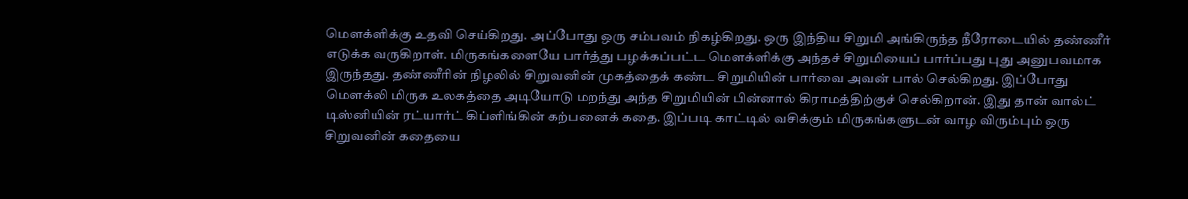மெளக்ளிக்கு உதவி செய்கிறது. அப்போது ஒரு சம்பவம் நிகழ்கிறது. ஒரு இந்திய சிறுமி அங்கிருந்த நீரோடையில் தண்ணீர் எடுக்க வருகிறாள். மிருகங்களையே பார்த்து பழக்கப்பட்ட மெளக்ளிக்கு அந்தச் சிறுமியைப் பார்ப்பது புது அனுபவமாக இருந்தது. தண்ணீரின் நிழலில் சிறுவனின் முகத்தைக் கண்ட சிறுமியின் பார்வை அவன் பால் செல்கிறது. இப்போது மெளக்லி மிருக உலகத்தை அடியோடு மறந்து அந்த சிறுமியின் பின்னால் கிராமத்திற்குச் செல்கிறான். இது தான் வால்ட் டிஸ்னியின் ரட்யார்ட் கிப்ளிங்கின் கற்பனைக் கதை. இப்படி காட்டில் வசிக்கும் மிருகங்களுடன் வாழ விரும்பும் ஒரு சிறுவனின் கதையை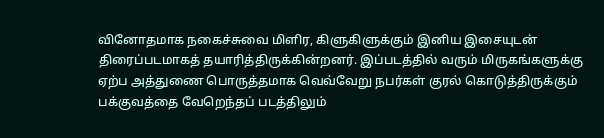வினோதமாக நகைச்சுவை மிளிர, கிளுகிளுக்கும் இனிய இசையுடன் திரைப்படமாகத் தயாரித்திருக்கின்றனர். இப்படத்தில் வரும் மிருகங்களுக்கு ஏற்ப அத்துணை பொருத்தமாக வெவ்வேறு நபர்கள் குரல் கொடுத்திருக்கும் பக்குவத்தை வேறெந்தப் படத்திலும்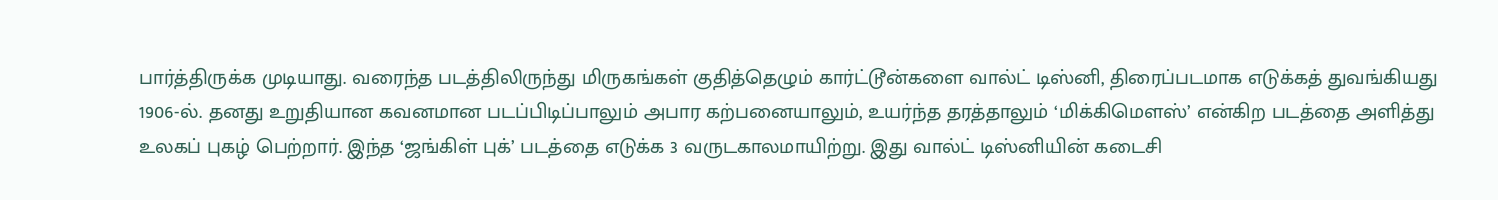பார்த்திருக்க முடியாது. வரைந்த படத்திலிருந்து மிருகங்கள் குதித்தெழும் கார்ட்டூன்களை வால்ட் டிஸ்னி, திரைப்படமாக எடுக்கத் துவங்கியது 1906-ல். தனது உறுதியான கவனமான படப்பிடிப்பாலும் அபார கற்பனையாலும், உயர்ந்த தரத்தாலும் ‘மிக்கிமெளஸ்’ என்கிற படத்தை அளித்து உலகப் புகழ் பெற்றார். இந்த ‘ஜங்கிள் புக்’ படத்தை எடுக்க 3 வருடகாலமாயிற்று. இது வால்ட் டிஸ்னியின் கடைசி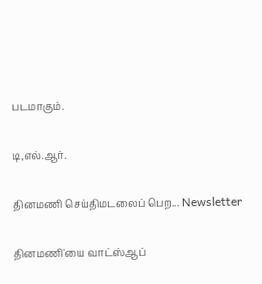படமாகும்.

டி,எல்.ஆர்.

தினமணி செய்திமடலைப் பெற... Newsletter

தினமணி'யை வாட்ஸ்ஆப்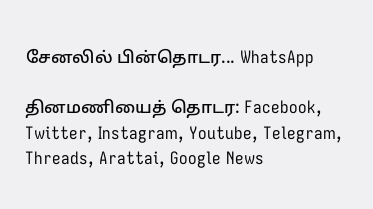சேனலில் பின்தொடர... WhatsApp

தினமணியைத் தொடர: Facebook, Twitter, Instagram, Youtube, Telegram, Threads, Arattai, Google News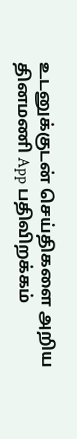உடனுக்குடன் செய்திகளை அறிய தினமணி App பதிவிறக்கம்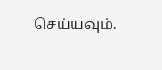செய்யவும்.